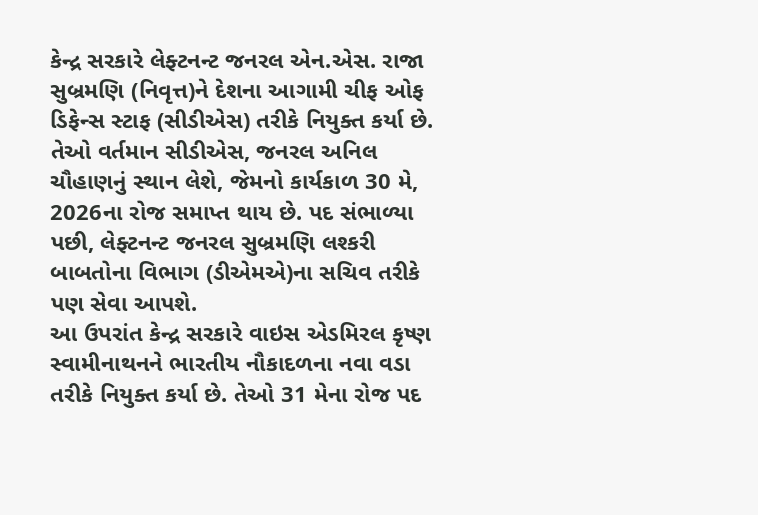કેન્દ્ર સરકારે લેફ્ટનન્ટ જનરલ એન.એસ. રાજા સુબ્રમણિ (નિવૃત્ત)ને દેશના આગામી ચીફ ઓફ ડિફેન્સ સ્ટાફ (સીડીએસ) તરીકે નિયુક્ત કર્યા છે. તેઓ વર્તમાન સીડીએસ, જનરલ અનિલ ચૌહાણનું સ્થાન લેશે, જેમનો કાર્યકાળ 30 મે, 2026ના રોજ સમાપ્ત થાય છે. પદ સંભાળ્યા પછી, લેફ્ટનન્ટ જનરલ સુબ્રમણિ લશ્કરી બાબતોના વિભાગ (ડીએમએ)ના સચિવ તરીકે પણ સેવા આપશે.
આ ઉપરાંત કેન્દ્ર સરકારે વાઇસ એડમિરલ કૃષ્ણ સ્વામીનાથનને ભારતીય નૌકાદળના નવા વડા તરીકે નિયુક્ત કર્યા છે. તેઓ 31 મેના રોજ પદ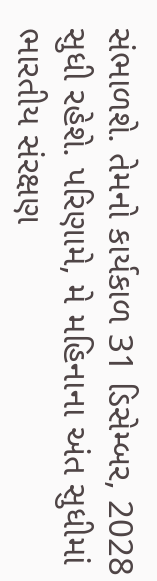સંભાળશે. તેમનો કાર્યકાળ 31 ડિસેમ્બર, 2028 સુધી રહેશે. પરિણામે, મે મહિનાના અંત સુધીમાં ભારતીય સંરક્ષણ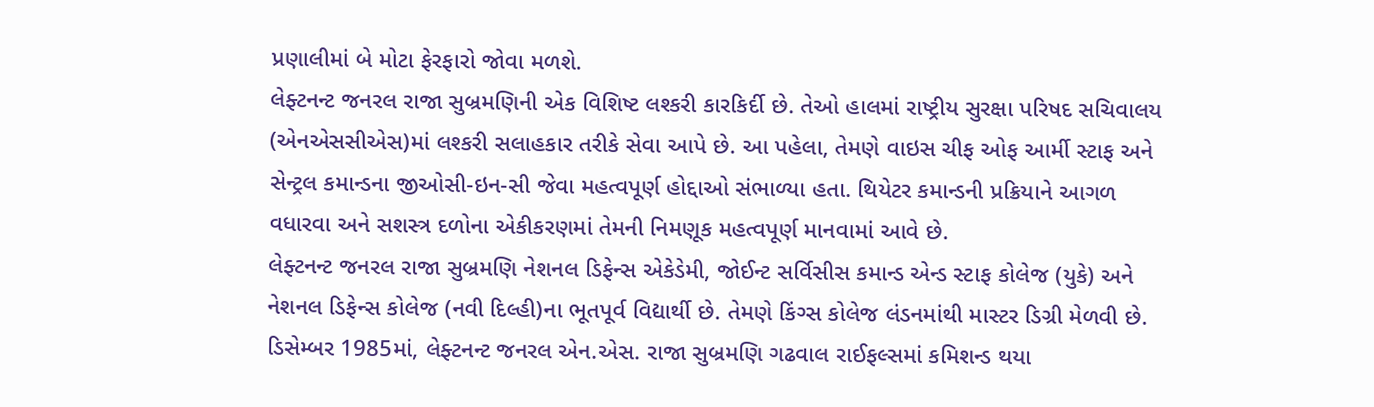પ્રણાલીમાં બે મોટા ફેરફારો જોવા મળશે.
લેફ્ટનન્ટ જનરલ રાજા સુબ્રમણિની એક વિશિષ્ટ લશ્કરી કારકિર્દી છે. તેઓ હાલમાં રાષ્ટ્રીય સુરક્ષા પરિષદ સચિવાલય (એનએસસીએસ)માં લશ્કરી સલાહકાર તરીકે સેવા આપે છે. આ પહેલા, તેમણે વાઇસ ચીફ ઓફ આર્મી સ્ટાફ અને સેન્ટ્રલ કમાન્ડના જીઓસી-ઇન-સી જેવા મહત્વપૂર્ણ હોદ્દાઓ સંભાળ્યા હતા. થિયેટર કમાન્ડની પ્રક્રિયાને આગળ વધારવા અને સશસ્ત્ર દળોના એકીકરણમાં તેમની નિમણૂક મહત્વપૂર્ણ માનવામાં આવે છે.
લેફ્ટનન્ટ જનરલ રાજા સુબ્રમણિ નેશનલ ડિફેન્સ એકેડેમી, જોઈન્ટ સર્વિસીસ કમાન્ડ એન્ડ સ્ટાફ કોલેજ (યુકે) અને નેશનલ ડિફેન્સ કોલેજ (નવી દિલ્હી)ના ભૂતપૂર્વ વિદ્યાર્થી છે. તેમણે કિંગ્સ કોલેજ લંડનમાંથી માસ્ટર ડિગ્રી મેળવી છે. ડિસેમ્બર 1985માં, લેફ્ટનન્ટ જનરલ એન.એસ. રાજા સુબ્રમણિ ગઢવાલ રાઈફલ્સમાં કમિશન્ડ થયા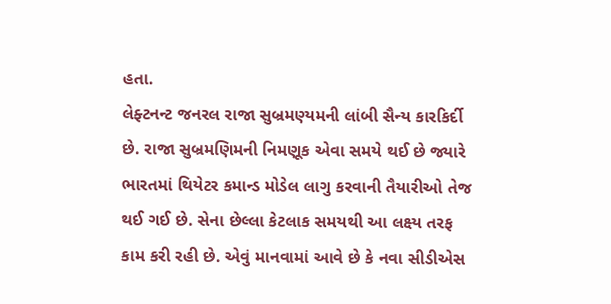હતા.
લેફ્ટનન્ટ જનરલ રાજા સુબ્રમણ્યમની લાંબી સૈન્ય કારકિર્દી છે. રાજા સુબ્રમણિમની નિમણૂક એવા સમયે થઈ છે જ્યારે ભારતમાં થિયેટર કમાન્ડ મોડેલ લાગુ કરવાની તૈયારીઓ તેજ થઈ ગઈ છે. સેના છેલ્લા કેટલાક સમયથી આ લક્ષ્ય તરફ કામ કરી રહી છે. એવું માનવામાં આવે છે કે નવા સીડીએસ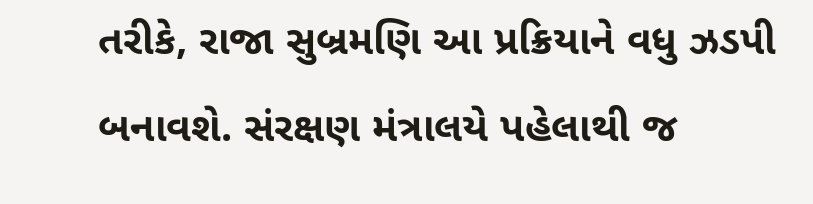તરીકે, રાજા સુબ્રમણિ આ પ્રક્રિયાને વધુ ઝડપી બનાવશે. સંરક્ષણ મંત્રાલયે પહેલાથી જ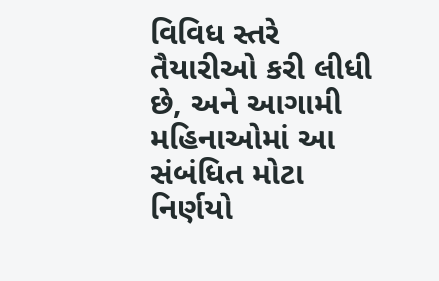વિવિધ સ્તરે તૈયારીઓ કરી લીધી છે, અને આગામી મહિનાઓમાં આ સંબંધિત મોટા નિર્ણયો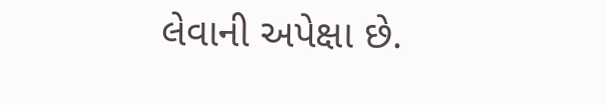લેવાની અપેક્ષા છે.